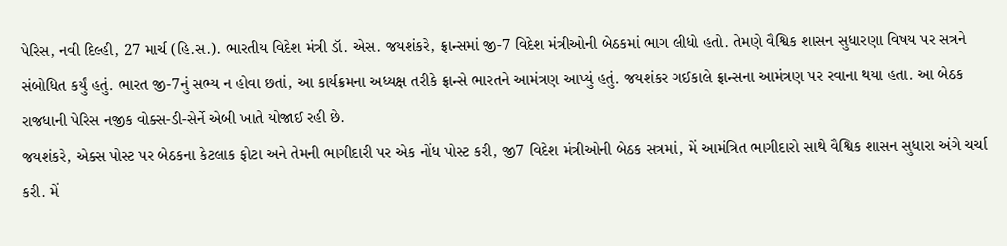પેરિસ, નવી દિલ્હી, 27 માર્ચ (હિ.સ.). ભારતીય વિદેશ મંત્રી ડૉ. એસ. જયશંકરે, ફ્રાન્સમાં જી-7 વિદેશ મંત્રીઓની બેઠકમાં ભાગ લીધો હતો. તેમણે વૈશ્વિક શાસન સુધારણા વિષય પર સત્રને સંબોધિત કર્યું હતું. ભારત જી-7નું સભ્ય ન હોવા છતાં, આ કાર્યક્રમના અધ્યક્ષ તરીકે ફ્રાન્સે ભારતને આમંત્રણ આપ્યું હતું. જયશંકર ગઈકાલે ફ્રાન્સના આમંત્રણ પર રવાના થયા હતા. આ બેઠક રાજધાની પેરિસ નજીક વોક્સ-ડી-સેર્ને એબી ખાતે યોજાઈ રહી છે.
જયશંકરે, એક્સ પોસ્ટ પર બેઠકના કેટલાક ફોટા અને તેમની ભાગીદારી પર એક નોંધ પોસ્ટ કરી, જી7 વિદેશ મંત્રીઓની બેઠક સત્રમાં, મેં આમંત્રિત ભાગીદારો સાથે વૈશ્વિક શાસન સુધારા અંગે ચર્ચા કરી. મેં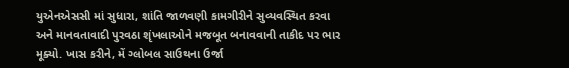યુએનએસસી માં સુધારા, શાંતિ જાળવણી કામગીરીને સુવ્યવસ્થિત કરવા અને માનવતાવાદી પુરવઠા શૃંખલાઓને મજબૂત બનાવવાની તાકીદ પર ભાર મૂક્યો. ખાસ કરીને, મેં ગ્લોબલ સાઉથના ઉર્જા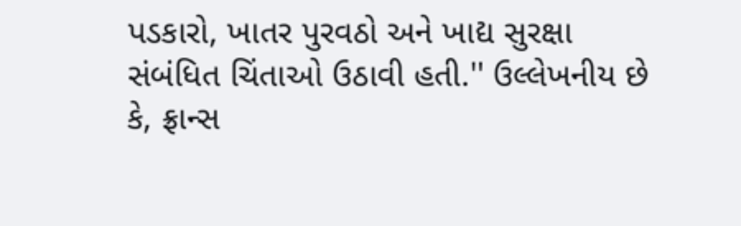પડકારો, ખાતર પુરવઠો અને ખાદ્ય સુરક્ષા સંબંધિત ચિંતાઓ ઉઠાવી હતી.'' ઉલ્લેખનીય છે કે, ફ્રાન્સ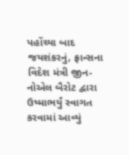પહોંચ્યા બાદ જયશંકરનું, ફ્રાન્સના વિદેશ મંત્રી જીન-નોએલ બૈરોટ દ્વારા ઉષ્માભર્યું સ્વાગત કરવામાં આવ્યું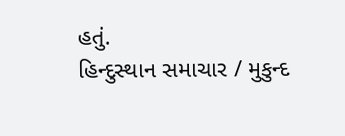હતું.
હિન્દુસ્થાન સમાચાર / મુકુન્દ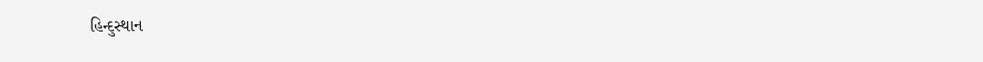હિન્દુસ્થાન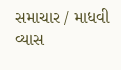સમાચાર / માધવી વ્યાસ